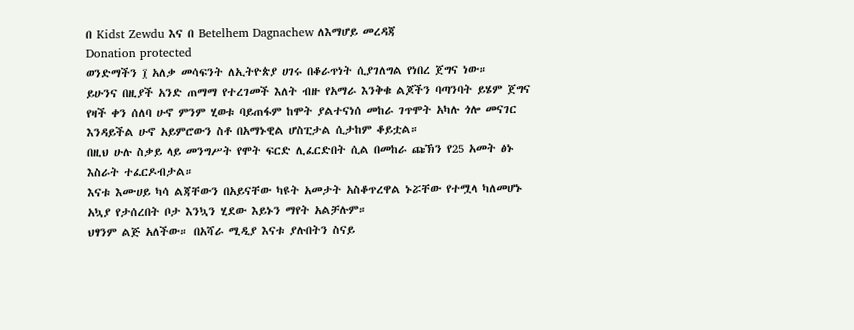በ Kidst Zewdu እና በ Betelhem Dagnachew ለእማሆይ መረዳጃ
Donation protected
ወንድማችን ፲ አለቃ መሳፍንት ለኢትዮጵያ ሀገሩ በቆራጥነት ሲያገለግል የነበረ ጀግና ነው።
ይሁንና በዚያች አንድ ጠማማ የተረገመች እለት ብዙ የአማራ እንቅቁ ልጆችን ባጣንባት ይሄም ጀግና የዛች ቀን ሰለባ ሁኖ ምንም ሂወቱ ባይጠፋም ከሞት ያልተናነሰ መከራ ገጥሞት አካሉ ጎሎ መናገር እንዳይችል ሁኖ አይምሮውን ስቶ በአማኑዊል ሆስፒታል ሲታከም ቆይቷል።
በዚህ ሁሉ ስቃይ ላይ መንግሥት የሞት ፍርድ ሊፈርድበት ሲል በመከራ ጩኽን የ25 አመት ፅኑ እስራት ተፈርዶብታል።
እናቱ እሙሀይ ካሳ ልጃቸውን በአይናቸው ካዩት አመታት አስቆጥረዋል ኑሯቸው የተሟላ ካለመሆኑ አኳያ የታሰረበት ቦታ እንኳን ሂደው እይኑን ማየት አልቻሉም።
ህፃንም ልጅ አለችው። በአሻራ ሚዲያ እናቱ ያሉበትን ስናይ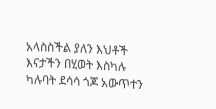አላስስችል ያለን እህቶች እናታችን በሂወት እስካሉ ካሉባት ደሳሳ ጎጆ አውጥተን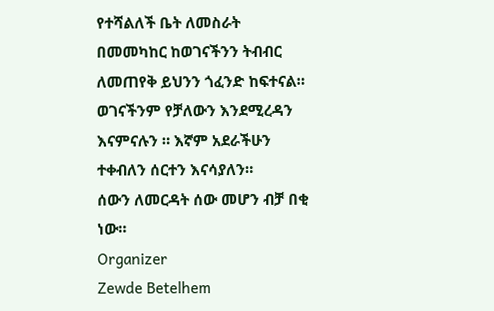የተሻልለች ቤት ለመስራት በመመካከር ከወገናችንን ትብብር ለመጠየቅ ይህንን ጎፈንድ ከፍተናል።
ወገናችንም የቻለውን እንደሚረዳን እናምናሉን ። እኛም አደራችሁን ተቀብለን ሰርተን እናሳያለን።
ሰውን ለመርዳት ሰው መሆን ብቻ በቂ ነው።
Organizer
Zewde Betelhem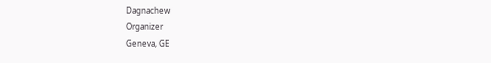Dagnachew
Organizer
Geneva, GE